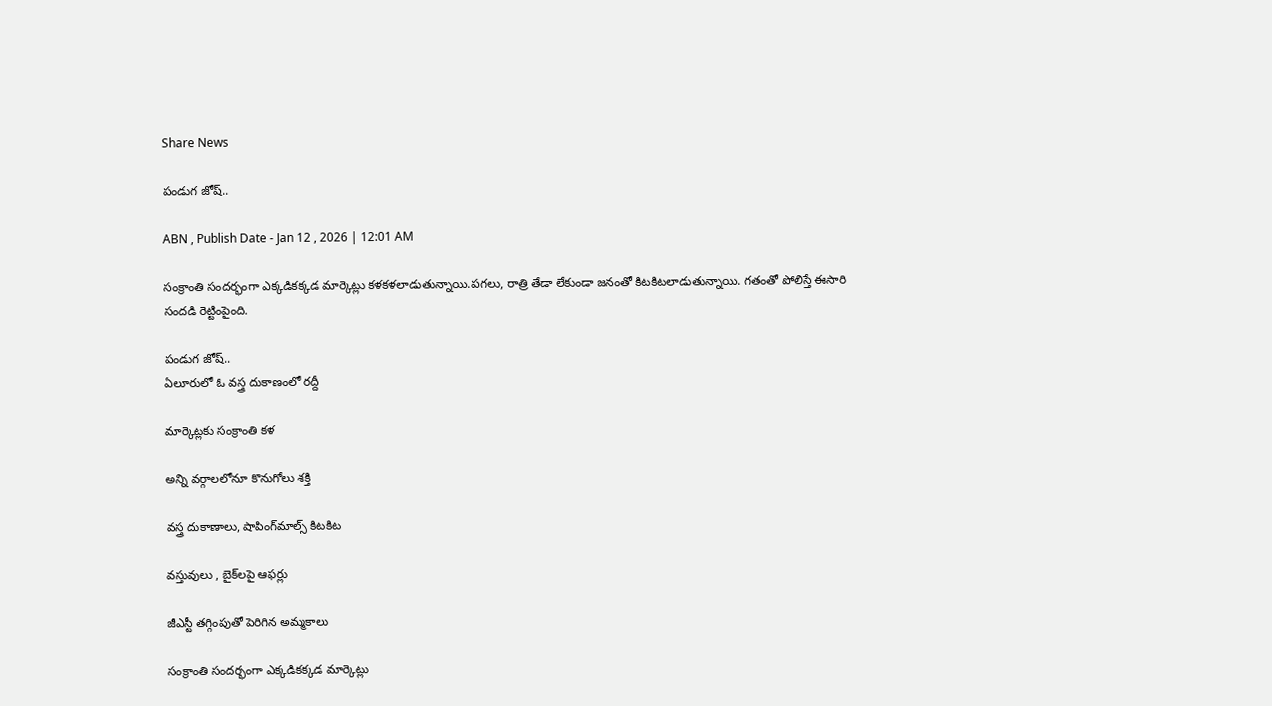Share News

పండుగ జోష్‌..

ABN , Publish Date - Jan 12 , 2026 | 12:01 AM

సంక్రాంతి సందర్భంగా ఎక్కడికక్కడ మార్కెట్లు కళకళలాడుతున్నాయి.పగలు, రాత్రి తేడా లేకుండా జనంతో కిటకిటలాడుతున్నాయి. గతంతో పోలిస్తే ఈసారి సందడి రెట్టింపైంది.

పండుగ జోష్‌..
ఏలూరులో ఓ వస్త్ర దుకాణంలో రద్దీ

మార్కెట్లకు సంక్రాంతి కళ

అన్ని వర్గాలలోనూ కొనుగోలు శక్తి

వస్త్ర దుకాణాలు, షాపింగ్‌మాల్స్‌ కిటకిట

వస్తువులు , బైక్‌లపై ఆఫర్లు

జీఎస్టీ తగ్గింపుతో పెరిగిన అమ్మకాలు

సంక్రాంతి సందర్భంగా ఎక్కడికక్కడ మార్కెట్లు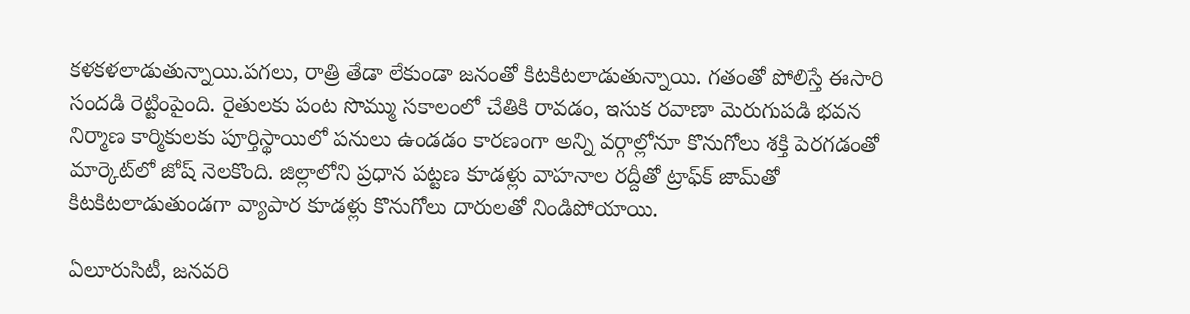కళకళలాడుతున్నాయి.పగలు, రాత్రి తేడా లేకుండా జనంతో కిటకిటలాడుతున్నాయి. గతంతో పోలిస్తే ఈసారి సందడి రెట్టింపైంది. రైతులకు పంట సొమ్ము సకాలంలో చేతికి రావడం, ఇసుక రవాణా మెరుగుపడి భవన నిర్మాణ కార్మికులకు పూర్తిస్థాయిలో పనులు ఉండడం కారణంగా అన్ని వర్గాల్లోనూ కొనుగోలు శక్తి పెరగడంతో మార్కెట్‌లో జోష్‌ నెలకొంది. జిల్లాలోని ప్రధాన పట్టణ కూడళ్లు వాహనాల రద్దీతో ట్రాఫ్‌క్‌ జామ్‌తో కిటకిటలాడుతుండగా వ్యాపార కూడళ్లు కొనుగోలు దారులతో నిండిపోయాయి.

ఏలూరుసిటీ, జనవరి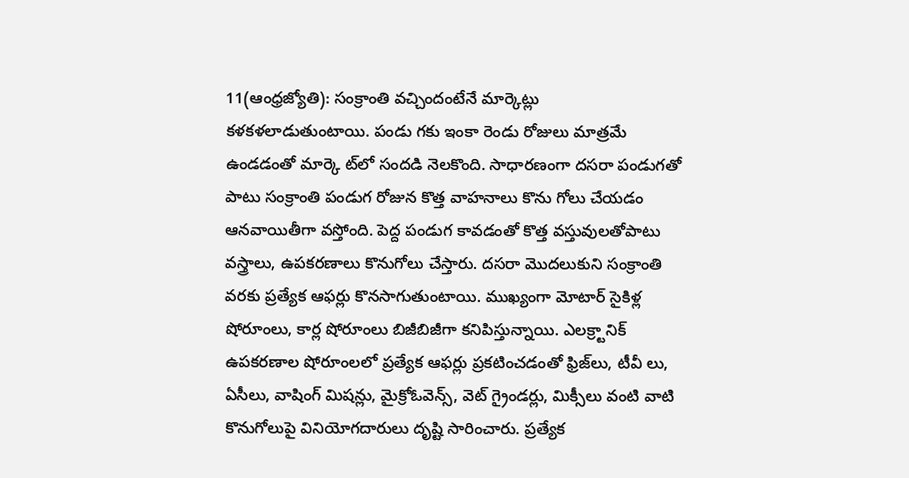11(ఆంధ్రజ్యోతి): సంక్రాంతి వచ్చిందంటేనే మార్కెట్లు కళకళలాడుతుంటాయి. పండు గకు ఇంకా రెండు రోజులు మాత్రమే ఉండడంతో మార్కె ట్‌లో సందడి నెలకొంది. సాధారణంగా దసరా పండుగతో పాటు సంక్రాంతి పండుగ రోజున కొత్త వాహనాలు కొను గోలు చేయడం ఆనవాయితీగా వస్తోంది. పెద్ద పండుగ కావడంతో కొత్త వస్తువులతోపాటు వస్త్రాలు, ఉపకరణాలు కొనుగోలు చేస్తారు. దసరా మొదలుకుని సంక్రాంతి వరకు ప్రత్యేక ఆఫర్లు కొనసాగుతుంటాయి. ముఖ్యంగా మోటార్‌ సైకిళ్ల షోరూంలు, కార్ల షోరూంలు బిజీబిజీగా కనిపిస్తున్నాయి. ఎలక్ర్టానిక్‌ ఉపకరణాల షోరూంలలో ప్రత్యేక ఆఫర్లు ప్రకటించడంతో ఫ్రిజ్‌లు, టీవీ లు, ఏసీలు, వాషింగ్‌ మిషన్లు, మైక్రోఓవెన్స్‌, వెట్‌ గ్రైండర్లు, మిక్సీలు వంటి వాటి కొనుగోలుపై వినియోగదారులు దృష్టి సారించారు. ప్రత్యేక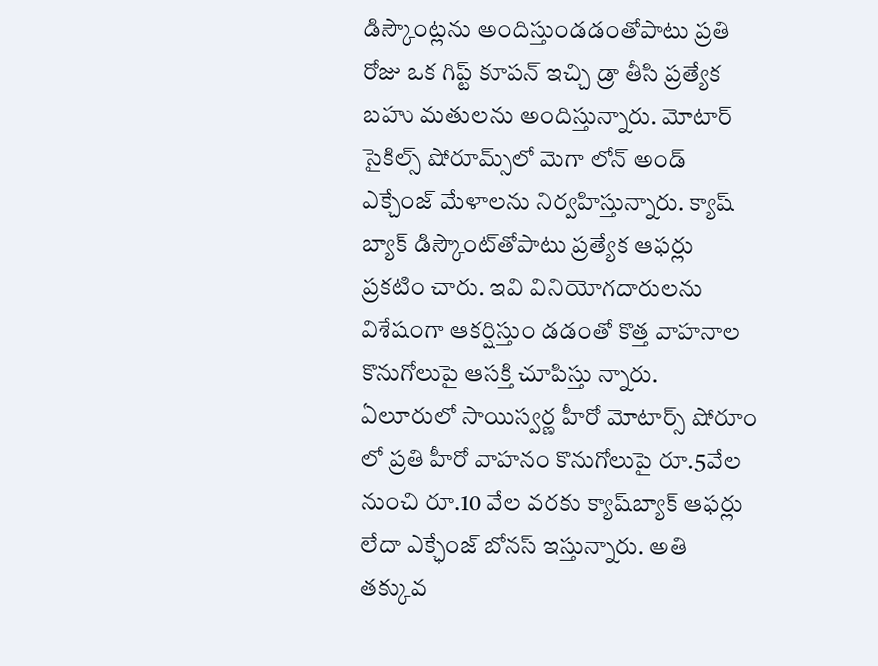డిస్కౌంట్లను అందిస్తుండడంతోపాటు ప్రతి రోజు ఒక గిప్ట్‌ కూపన్‌ ఇచ్చి డ్రా తీసి ప్రత్యేక బహు మతులను అందిస్తున్నారు. మోటార్‌ సైకిల్స్‌ షోరూమ్స్‌లో మెగా లోన్‌ అండ్‌ ఎక్చేంజ్‌ మేళాలను నిర్వహిస్తున్నారు. క్యాష్‌ బ్యాక్‌ డిస్కౌంట్‌తోపాటు ప్రత్యేక ఆఫర్లు ప్రకటిం చారు. ఇవి వినియోగదారులను విశేషంగా ఆకర్షిస్తుం డడంతో కొత్త వాహనాల కొనుగోలుపై ఆసక్తి చూపిస్తు న్నారు. ఏలూరులో సాయిస్వర్ణ హీరో మోటార్స్‌ షోరూం లో ప్రతి హీరో వాహనం కొనుగోలుపై రూ.5వేల నుంచి రూ.10 వేల వరకు క్యాష్‌బ్యాక్‌ ఆఫర్లు లేదా ఎక్ఛేంజ్‌ బోనస్‌ ఇస్తున్నారు. అతి తక్కువ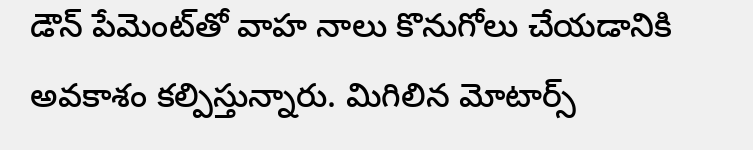డౌన్‌ పేమెంట్‌తో వాహ నాలు కొనుగోలు చేయడానికి అవకాశం కల్పిస్తున్నారు. మిగిలిన మోటార్స్‌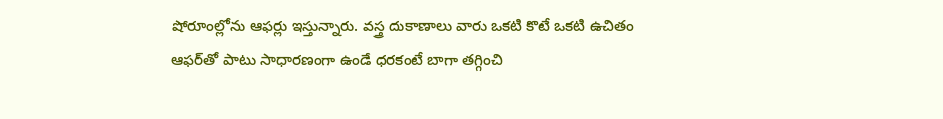షోరూంల్లోను ఆఫర్లు ఇస్తున్నారు. వస్త్ర దుకాణాలు వారు ఒకటి కొటే ఒకటి ఉచితం ఆఫర్‌తో పాటు సాధారణంగా ఉండే ధరకంటే బాగా తగ్గించి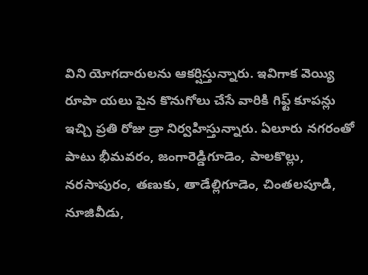విని యోగదారులను ఆకర్షిస్తున్నారు. ఇవిగాక వెయ్యి రూపా యలు పైన కొనుగోలు చేసే వారికి గిఫ్ట్‌ కూపన్లు ఇచ్చి ప్రతి రోజు డ్రా నిర్వహిస్తున్నారు. ఏలూరు నగరంతో పాటు భీమవరం, జంగారెడ్డిగూడెం, పాలకొల్లు, నరసాపురం, తణుకు, తాడేల్లిగూడెం, చింతలపూడి, నూజివీడు,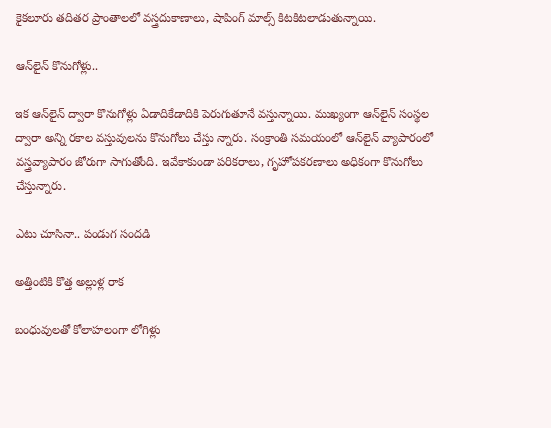కైకలూరు తదితర ప్రాంతాలలో వస్త్రదుకాణాలు, షాపింగ్‌ మాల్స్‌ కిటకిటలాడుతున్నాయి.

ఆన్‌లైన్‌ కొనుగోళ్లు..

ఇక ఆన్‌లైన్‌ ద్వారా కొనుగోళ్లు ఏడాదికేడాదికి పెరుగుతూనే వస్తున్నాయి. ముఖ్యంగా ఆన్‌లైన్‌ సంస్థల ద్వారా అన్ని రకాల వస్తువులను కొనుగోలు చేస్తు న్నారు. సంక్రాంతి సమయంలో ఆన్‌లైన్‌ వ్యాపారంలో వస్త్రవ్యాపారం జోరుగా సాగుతోంది. ఇవేకాకుండా పరికరాలు, గృహోపకరణాలు అధికంగా కొనుగోలు చేస్తున్నారు.

ఎటు చూసినా.. పండుగ సందడి

అత్తింటికి కొత్త అల్లుళ్ల రాక

బంధువులతో కోలాహలంగా లోగిళ్లు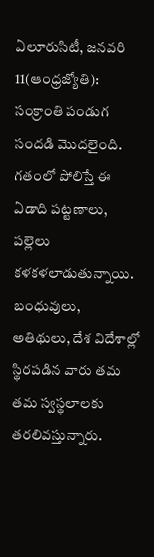ఏలూరుసిటీ, జనవరి 11(ఆంధ్రజ్యోతి): సంక్రాంతి పండుగ సందడి మొదలైంది. గతంలో పోలిస్తే ఈ ఏడాది పట్టణాలు, పల్లెలు కళకళలాడుతున్నాయి. బంధువులు, అతిథులు, దేశ విదేశాల్లో స్థిరపడిన వారు తమ తమ స్వస్థలాలకు తరలివస్తున్నారు.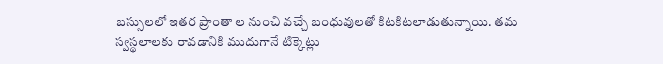బస్సులలో ఇతర ప్రాంతా ల నుంచి వచ్చే బంధువులతో కిటకిటలాడుతున్నాయి. తమ స్వస్థలాలకు రావడానికి ముదుగానే టిక్కెట్లు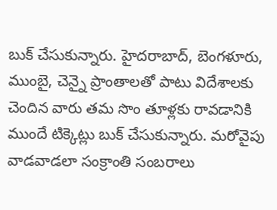బుక్‌ చేసుకున్నారు. హైదరాబాద్‌, బెంగళూరు, ముంబై, చెన్నై ప్రాంతాలతో పాటు విదేశాలకు చెందిన వారు తమ సొం తూళ్లకు రావడానికి ముందే టిక్కెట్లు బుక్‌ చేసుకున్నారు. మరోవైపు వాడవాడలా సంక్రాంతి సంబరాలు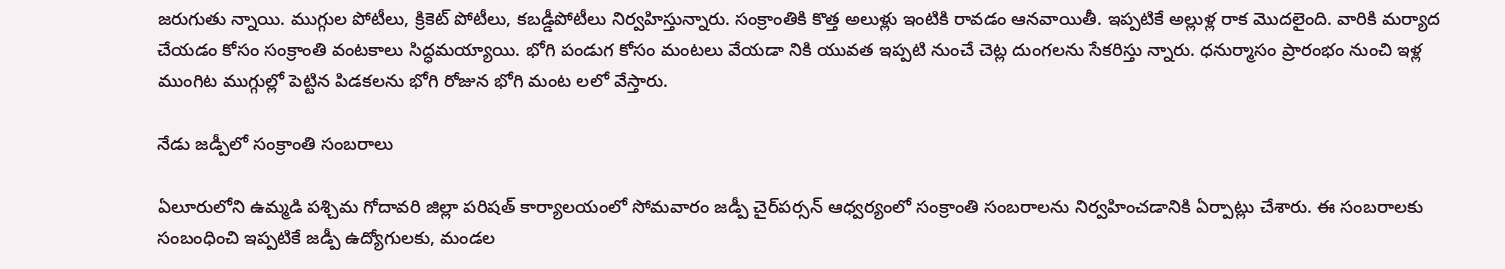జరుగుతు న్నాయి. ముగ్గుల పోటీలు, క్రికెట్‌ పోటీలు, కబడ్డీపోటీలు నిర్వహిస్తున్నారు. సంక్రాంతికి కొత్త అలుళ్లు ఇంటికి రావడం ఆనవాయితీ. ఇప్పటికే అల్లుళ్ల రాక మొదలైంది. వారికి మర్యాద చేయడం కోసం సంక్రాంతి వంటకాలు సిద్ధమయ్యాయి. భోగి పండుగ కోసం మంటలు వేయడా నికి యువత ఇప్పటి నుంచే చెట్ల దుంగలను సేకరిస్తు న్నారు. ధనుర్మాసం ప్రారంభం నుంచి ఇళ్ల ముంగిట ముగ్గుల్లో పెట్టిన పిడకలను భోగి రోజున భోగి మంట లలో వేస్తారు.

నేడు జడ్పీలో సంక్రాంతి సంబరాలు

ఏలూరులోని ఉమ్మడి పశ్చిమ గోదావరి జిల్లా పరిషత్‌ కార్యాలయంలో సోమవారం జడ్పీ చైర్‌పర్సన్‌ ఆధ్వర్యంలో సంక్రాంతి సంబరాలను నిర్వహించడానికి ఏర్పాట్లు చేశారు. ఈ సంబరాలకు సంబంధించి ఇప్పటికే జడ్పీ ఉద్యోగులకు, మండల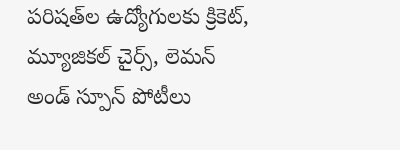పరిషత్‌ల ఉద్యోగులకు క్రికెట్‌, మ్యూజికల్‌ చైర్స్‌, లెమన్‌ అండ్‌ స్పూన్‌ పోటీలు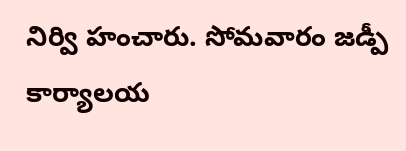నిర్వి హంచారు. సోమవారం జడ్పీ కార్యాలయ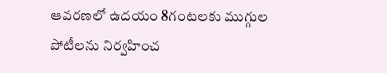ఆవరణలో ఉదయం 8గంటలకు ముగ్గుల పోటీలను నిర్వహించ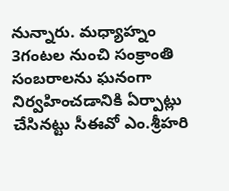నున్నారు. మధ్యాహ్నం 3గంటల నుంచి సంక్రాంతి సంబరాలను ఘనంగా నిర్వహించడానికి ఏర్పాట్లు చేసినట్టు సీఈవో ఎం.శ్రీహరి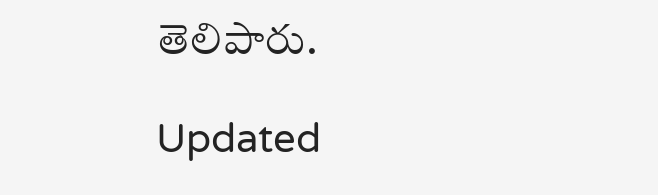తెలిపారు.

Updated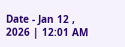Date - Jan 12 , 2026 | 12:01 AM